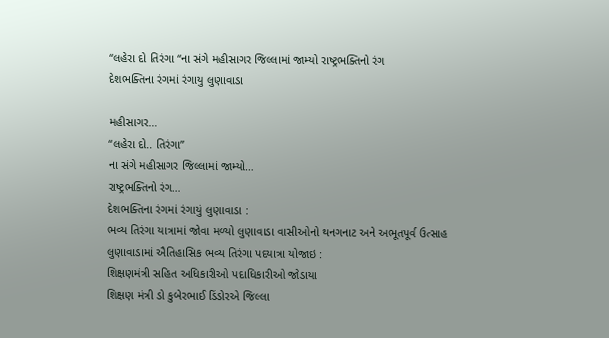“લહેરા દો તિરંગા “ના સંગે મહીસાગર જિલ્લામાં જામ્યો રાષ્ટ્રભક્તિનો રંગ
દેશભક્તિના રંગમાં રંગાયુ લુણાવાડા

મહીસાગર…
“લહેરા દો.. તિરંગા”
ના સંગે મહીસાગર જિલ્લામાં જામ્યો…
રાષ્ટ્રભક્તિનો રંગ…
દેશભક્તિના રંગમાં રંગાયું લુણાવાડા :
ભવ્ય તિરંગા યાત્રામાં જોવા મળ્યો લુણાવાડા વાસીઓનો થનગનાટ અને અભૂતપૂર્વ ઉત્સાહ
લુણાવાડામાં ઐતિહાસિક ભવ્ય તિરંગા પદયાત્રા યોજાઇ :
શિક્ષણમંત્રી સહિત અધિકારીઓ પદાધિકારીઓ જોડાયા
શિક્ષણ મંત્રી ડો કુબેરભાઈ ડિંડોરએ જિલ્લા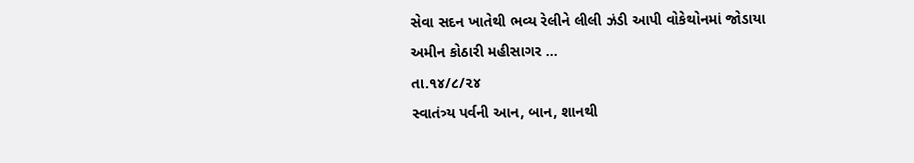સેવા સદન ખાતેથી ભવ્ય રેલીને લીલી ઝંડી આપી વોકેથોનમાં જોડાયા
અમીન કોઠારી મહીસાગર …
તા.૧૪/૮/૨૪
સ્વાતંત્ર્ય પર્વની આન, બાન, શાનથી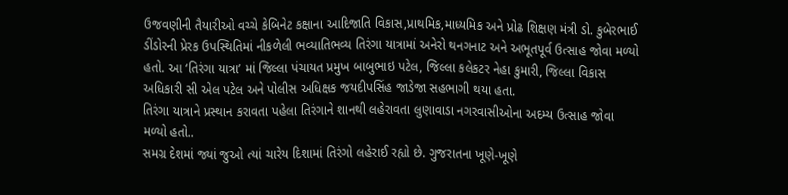ઉજવણીની તૈયારીઓ વચ્ચે કેબિનેટ કક્ષાના આદિજાતિ વિકાસ,પ્રાથમિક,માધ્યમિક અને પ્રોઢ શિક્ષણ મંત્રી ડો. કુબેરભાઈ ડીંડોરની પ્રેરક ઉપસ્થિતિમાં નીકળેલી ભવ્યાતિભવ્ય તિરંગા યાત્રામાં અનેરો થનગનાટ અને અભૂતપૂર્વ ઉત્સાહ જોવા મળ્યો હતો. આ ‘તિરંગા યાત્રા’ માં જિલ્લા પંચાયત પ્રમુખ બાબુભાઇ પટેલ, જિલ્લા કલેકટર નેહા કુમારી, જિલ્લા વિકાસ અધિકારી સી એલ પટેલ અને પોલીસ અધિક્ષક જયદીપસિંહ જાડેજા સહભાગી થયા હતા.
તિરંગા યાત્રાને પ્રસ્થાન કરાવતા પહેલા તિરંગાને શાનથી લહેરાવતા લુણાવાડા નગરવાસીઓના અદમ્ય ઉત્સાહ જોવા મળ્યો હતો..
સમગ્ર દેશમાં જ્યાં જુઓ ત્યાં ચારેય દિશામાં તિરંગો લહેરાઈ રહ્યો છે. ગુજરાતના ખૂણે-ખૂણે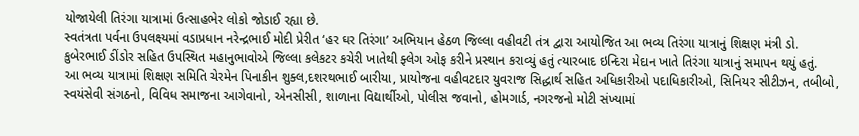યોજાયેલી તિરંગા યાત્રામાં ઉત્સાહભેર લોકો જોડાઈ રહ્યા છે.
સ્વતંત્રતા પર્વના ઉપલક્ષ્યમાં વડાપ્રધાન નરેન્દ્રભાઈ મોદી પ્રેરીત ‘હર ઘર તિરંગા’ અભિયાન હેઠળ જિલ્લા વહીવટી તંત્ર દ્વારા આયોજિત આ ભવ્ય તિરંગા યાત્રાનું શિક્ષણ મંત્રી ડો. કુબેરભાઈ ડીંડોર સહિત ઉપસ્થિત મહાનુભાવોએ જિલ્લા કલેકટર કચેરી ખાતેથી ફ્લેગ ઓફ કરીને પ્રસ્થાન કરાવ્યું હતું ત્યારબાદ ઇન્દિરા મેદાન ખાતે તિરંગા યાત્રાનું સમાપન થયું હતું.
આ ભવ્ય યાત્રામાં શિક્ષણ સમિતિ ચેરમેન પિનાકીન શુક્લ,દશરથભાઈ બારીયા, પ્રાયોજના વહીવટદાર યુવરાજ સિદ્ધાર્થ સહિત અધિકારીઓ પદાધિકારીઓ, સિનિયર સીટીઝન, તબીબો, સ્વયંસેવી સંગઠનો, વિવિધ સમાજના આગેવાનો, એનસીસી, શાળાના વિદ્યાર્થીઓ, પોલીસ જવાનો, હોમગાર્ડ, નગરજનો મોટી સંખ્યામાં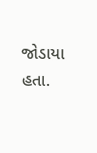જોડાયા હતા.